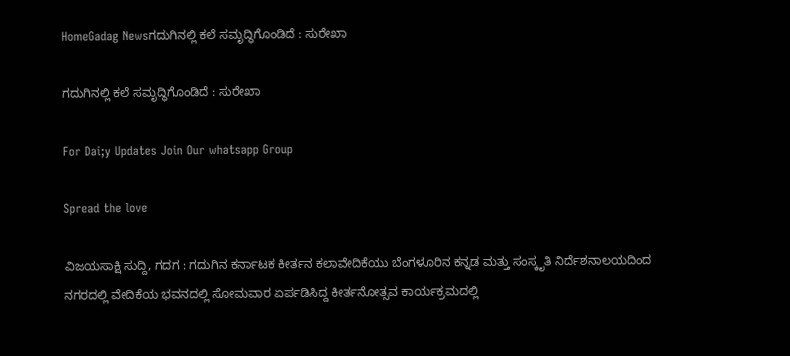HomeGadag Newsಗದುಗಿನಲ್ಲಿ ಕಲೆ ಸಮೃದ್ಧಿಗೊಂಡಿದೆ : ಸುರೇಖಾ

ಗದುಗಿನಲ್ಲಿ ಕಲೆ ಸಮೃದ್ಧಿಗೊಂಡಿದೆ : ಸುರೇಖಾ

For Dai;y Updates Join Our whatsapp Group

Spread the love

ವಿಜಯಸಾಕ್ಷಿ ಸುದ್ದಿ, ಗದಗ : ಗದುಗಿನ ಕರ್ನಾಟಕ ಕೀರ್ತನ ಕಲಾವೇದಿಕೆಯು ಬೆಂಗಳೂರಿನ ಕನ್ನಡ ಮತ್ತು ಸಂಸ್ಕೃತಿ ನಿರ್ದೆಶನಾಲಯದಿಂದ ನಗರದಲ್ಲಿ ವೇದಿಕೆಯ ಭವನದಲ್ಲಿ ಸೋಮವಾರ ಏರ್ಪಡಿಸಿದ್ದ ಕೀರ್ತನೋತ್ಸವ ಕಾರ್ಯಕ್ರಮದಲ್ಲಿ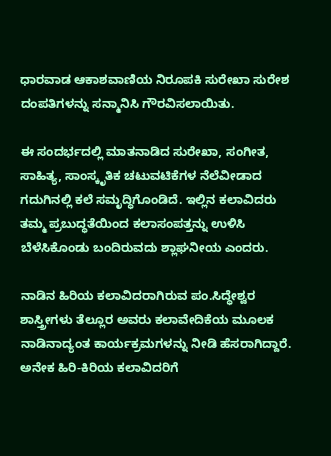ಧಾರವಾಡ ಆಕಾಶವಾಣಿಯ ನಿರೂಪಕಿ ಸುರೇಖಾ ಸುರೇಶ ದಂಪತಿಗಳನ್ನು ಸನ್ಮಾನಿಸಿ ಗೌರವಿಸಲಾಯಿತು.

ಈ ಸಂದರ್ಭದಲ್ಲಿ ಮಾತನಾಡಿದ ಸುರೇಖಾ, ಸಂಗೀತ, ಸಾಹಿತ್ಯ, ಸಾಂಸ್ಕೃತಿಕ ಚಟುವಟಿಕೆಗಳ ನೆಲೆವೀಡಾದ ಗದುಗಿನಲ್ಲಿ ಕಲೆ ಸಮೃದ್ಧಿಗೊಂಡಿದೆ. ಇಲ್ಲಿನ ಕಲಾವಿದರು ತಮ್ಮ ಪ್ರಬುದ್ಧತೆಯಿಂದ ಕಲಾಸಂಪತ್ತನ್ನು ಉಳಿಸಿ ಬೆಳೆಸಿಕೊಂಡು ಬಂದಿರುವದು ಶ್ಲಾಘನೀಯ ಎಂದರು.

ನಾಡಿನ ಹಿರಿಯ ಕಲಾವಿದರಾಗಿರುವ ಪಂ.ಸಿದ್ಧೇಶ್ವರ ಶಾಸ್ತ್ರೀಗಳು ತೆಲ್ಲೂರ ಅವರು ಕಲಾವೇದಿಕೆಯ ಮೂಲಕ ನಾಡಿನಾದ್ಯಂತ ಕಾರ್ಯಕ್ರಮಗಳನ್ನು ನೀಡಿ ಹೆಸರಾಗಿದ್ದಾರೆ. ಅನೇಕ ಹಿರಿ-ಕಿರಿಯ ಕಲಾವಿದರಿಗೆ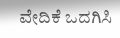ವೇದಿಕೆ ಒದಗಿಸಿ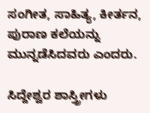ಸಂಗೀತ, ಸಾಹಿತ್ಯ, ಕೀರ್ತನ, ಪುರಾಣ ಕಲೆಯನ್ನು ಮುನ್ನಡೆಸಿದವರು ಎಂದರು.

ಸಿದ್ದೇಶ್ವರ ಶಾಸ್ತ್ರೀಗಳು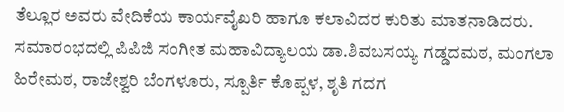ತೆಲ್ಲೂರ ಅವರು ವೇದಿಕೆಯ ಕಾರ್ಯವೈಖರಿ ಹಾಗೂ ಕಲಾವಿದರ ಕುರಿತು ಮಾತನಾಡಿದರು. ಸಮಾರಂಭದಲ್ಲಿ ಪಿಪಿಜಿ ಸಂಗೀತ ಮಹಾವಿದ್ಯಾಲಯ ಡಾ.ಶಿವಬಸಯ್ಯ ಗಡ್ಡದಮಠ, ಮಂಗಲಾ ಹಿರೇಮಠ, ರಾಜೇಶ್ವರಿ ಬೆಂಗಳೂರು, ಸ್ಪೂರ್ತಿ ಕೊಪ್ಪಳ, ಶೃತಿ ಗದಗ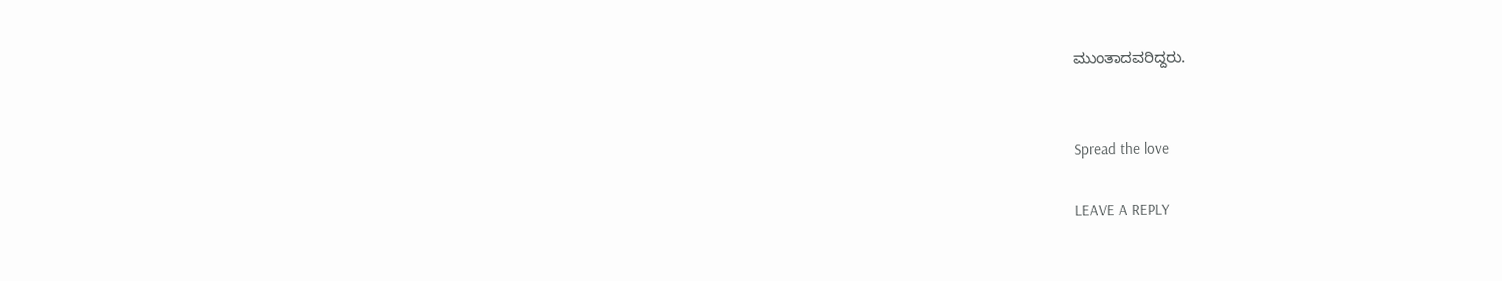ಮುಂತಾದವರಿದ್ದರು.


Spread the love

LEAVE A REPLY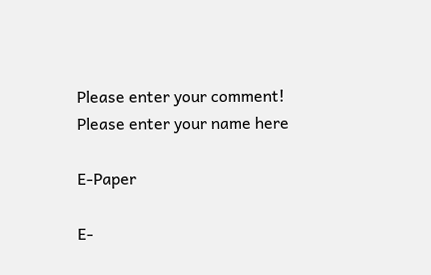Please enter your comment!
Please enter your name here

E-Paper

E-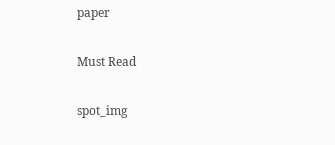paper

Must Read

spot_img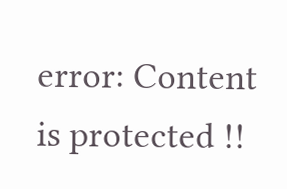error: Content is protected !!